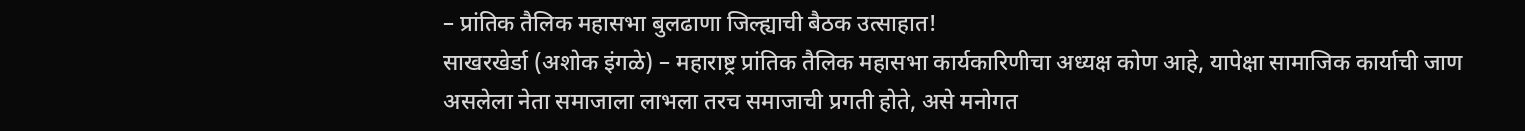– प्रांतिक तैलिक महासभा बुलढाणा जिल्ह्याची बैठक उत्साहात!
साखरखेर्डा (अशोक इंगळे) – महाराष्ट्र प्रांतिक तैलिक महासभा कार्यकारिणीचा अध्यक्ष कोण आहे, यापेक्षा सामाजिक कार्याची जाण असलेला नेता समाजाला लाभला तरच समाजाची प्रगती होते, असे मनोगत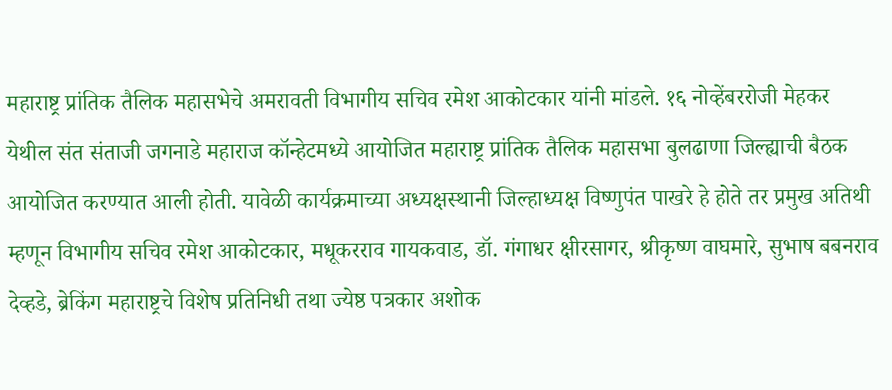महाराष्ट्र प्रांतिक तैलिक महासभेचे अमरावती विभागीय सचिव रमेश आकोटकार यांनी मांडले. १६ नोव्हेंबररोजी मेहकर येथील संत संताजी जगनाडे महाराज कॉन्हेटमध्ये आयोजित महाराष्ट्र प्रांतिक तैलिक महासभा बुलढाणा जिल्ह्याची बैठक आयोजित करण्यात आली होती. यावेळी कार्यक्रमाच्या अध्यक्षस्थानी जिल्हाध्यक्ष विष्णुपंत पाखरे हे होते तर प्रमुख अतिथी म्हणून विभागीय सचिव रमेश आकोटकार, मधूकरराव गायकवाड, डॉ. गंगाधर क्षीरसागर, श्रीकृष्ण वाघमारे, सुभाष बबनराव देव्हडे, ब्रेकिंग महाराष्ट्रचे विशेष प्रतिनिधी तथा ज्येष्ठ पत्रकार अशोक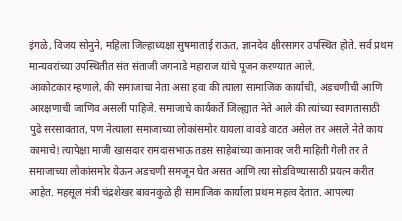इंगळे, विजय सोनुने, महिला जिल्हाध्यक्षा सुषमाताई राऊत, ज्ञानदेव क्षीरसागर उपस्थित होते. सर्व प्रथम मान्यवरांच्या उपस्थितीत संत संताजी जगनाडे महाराज यांचे पूजन करण्यात आले.
आकोटकार म्हणाले, की समाजाचा नेता असा हवा की त्याला सामाजिक कार्याची, अडचणीची आणि आरक्षणाची जाणिव असली पाहिजे. समाजाचे कार्यकर्ते जिल्ह्यात नेते आले की त्यांच्या स्वागतासाठी पुढे सरसावतात, पण नेत्याला समाजाच्या लोकांसमोर यायला वावडे वाटत असेल तर असले नेते काय कामाचे! त्यापेक्षा माजी खासदार रामदासभाऊ तडस साहेबांच्या कानावर जरी माहिती गेली तर ते समाजाच्या लोकांसमोर येऊन अडचणी समजून घेत असत आणि त्या सोडविण्यासाठी प्रयत्न करीत आहेत. महसूल मंत्री चंद्रशेखर बावनकुळे ही सामाजिक कार्याला प्रथम महत्व देतात. आपल्या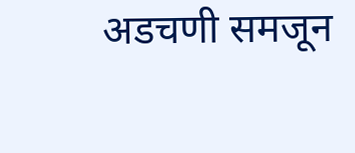अडचणी समजून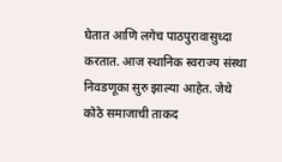घेतात आणि लगेच पाठपुरावासुध्दा करतात. आज स्थानिक स्वराज्य संस्था निवडणूका सुरु झाल्या आहेत. जेथे कोठे समाजाची ताकद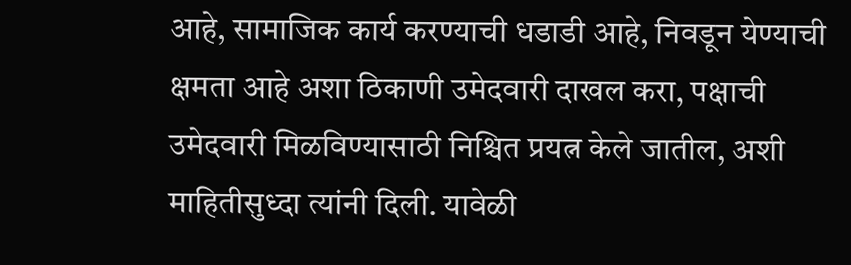आहे, सामाजिक कार्य करण्याची धडाडी आहे, निवडून येण्याची क्षमता आहे अशा ठिकाणी उमेदवारी दाखल करा, पक्षाची उमेदवारी मिळविण्यासाठी निश्चित प्रयत्न केले जातील, अशी माहितीसुध्दा त्यांनी दिली. यावेळी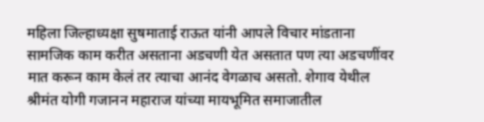महिला जिल्हाध्यक्षा सुषमाताई राऊत यांनी आपले विचार मांडताना सामजिक काम करीत असताना अडचणी येत असतात पण त्या अडचणींवर मात करून काम केलं तर त्याचा आनंद वेगळाच असतो. शेगाव येथील श्रीमंत योगी गजानन महाराज यांच्या मायभूमित समाजातील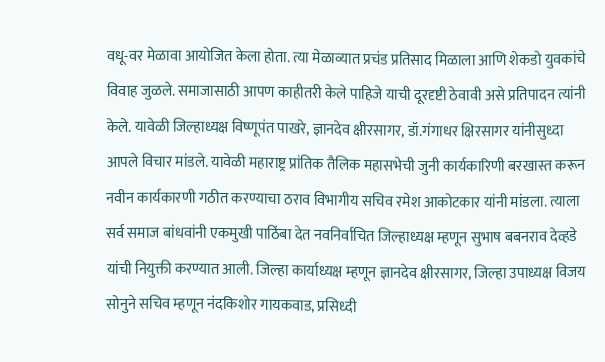वधू-वर मेळावा आयोजित केला होता. त्या मेळाव्यात प्रचंड प्रतिसाद मिळाला आणि शेकडो युवकांचे विवाह जुळले. समाजासाठी आपण काहीतरी केले पाहिजे याची दूरदृष्टी ठेवावी असे प्रतिपादन त्यांनी केले. यावेळी जिल्हाध्यक्ष विष्णूपंत पाखरे, ज्ञानदेव क्षीरसागर, डॉ.गंगाधर क्षिरसागर यांनीसुध्दा आपले विचार मांडले. यावेळी महाराष्ट्र प्रांतिक तैलिक महासभेची जुनी कार्यकारिणी बरखास्त करून नवीन कार्यकारणी गठीत करण्याचा ठराव विभागीय सचिव रमेश आकोटकार यांनी मांडला. त्याला सर्व समाज बांधवांनी एकमुखी पाठिंबा देत नवनिर्वाचित जिल्हाध्यक्ष म्हणून सुभाष बबनराव देव्हडे यांची नियुक्ती करण्यात आली. जिल्हा कार्याध्यक्ष म्हणून ज्ञानदेव क्षीरसागर, जिल्हा उपाध्यक्ष विजय सोनुने सचिव म्हणून नंदकिशोर गायकवाड, प्रसिध्दी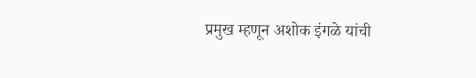प्रमुख म्हणून अशोक इंगळे यांची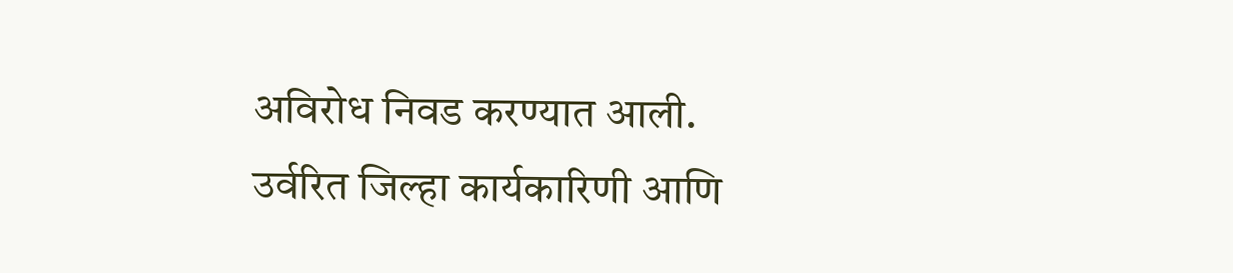अविरोध निवड करण्यात आली. उर्वरित जिल्हा कार्यकारिणी आणि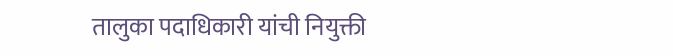तालुका पदाधिकारी यांची नियुक्ती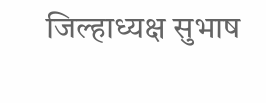जिल्हाध्यक्ष सुभाष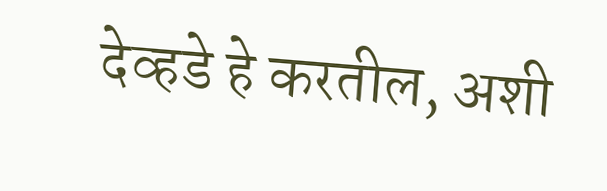देव्हडे हे करतील, अशी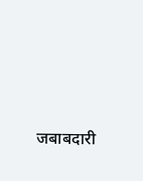जबाबदारी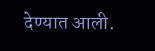देण्यात आली.